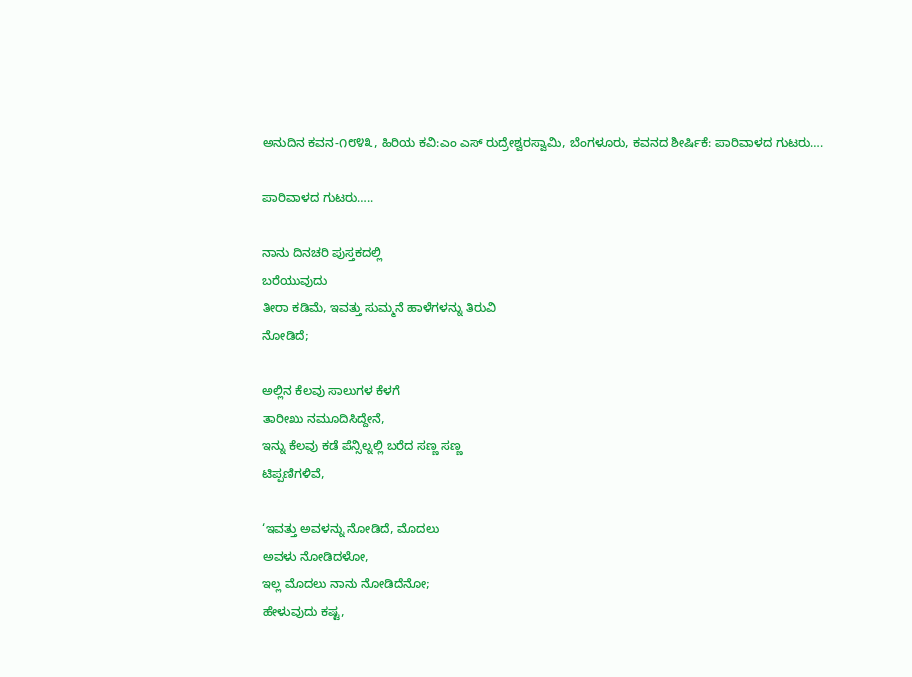ಅನುದಿನ ಕವನ-೧೮೪೩, ಹಿರಿಯ ಕವಿ:ಎಂ ಎಸ್ ರುದ್ರೇಶ್ವರಸ್ವಾಮಿ, ಬೆಂಗಳೂರು, ಕವನದ ಶೀರ್ಷಿಕೆ: ಪಾರಿವಾಳದ ಗುಟರು….

ಪಾರಿವಾಳದ ಗುಟರು…..

ನಾನು ದಿನಚರಿ ಪುಸ್ತಕದಲ್ಲಿ
ಬರೆಯುವುದು
ತೀರಾ ಕಡಿಮೆ, ಇವತ್ತು ಸುಮ್ಮನೆ ಹಾಳೆಗಳನ್ನು ತಿರುವಿ
ನೋಡಿದೆ;

ಅಲ್ಲಿನ ಕೆಲವು ಸಾಲುಗಳ ಕೆಳಗೆ
ತಾರೀಖು ನಮೂದಿಸಿದ್ದೇನೆ,
ಇನ್ನು ಕೆಲವು ಕಡೆ ಪೆನ್ಸಿಲ್ನಲ್ಲಿ ಬರೆದ ಸಣ್ಣ ಸಣ್ಣ
ಟಿಪ್ಪಣಿಗಳಿವೆ,

‘ಇವತ್ತು ಅವಳನ್ನು ನೋಡಿದೆ, ಮೊದಲು
ಅವಳು ನೋಡಿದಳೋ,
ಇಲ್ಲ ಮೊದಲು ನಾನು ನೋಡಿದೆನೋ;
ಹೇಳುವುದು ಕಷ್ಟ,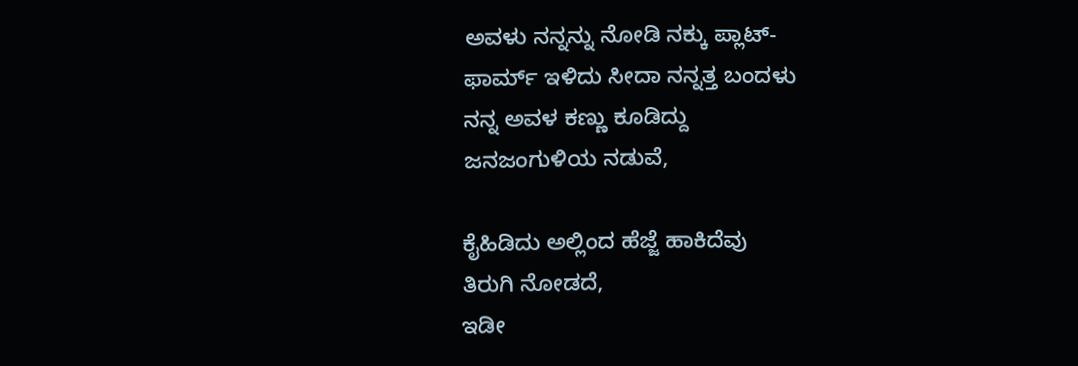ಅವಳು ನನ್ನನ್ನು ನೋಡಿ ನಕ್ಕು ಪ್ಲಾಟ್-
ಫಾರ್ಮ್ ಇಳಿದು ಸೀದಾ ನನ್ನತ್ತ ಬಂದಳು
ನನ್ನ ಅವಳ ಕಣ್ಣು ಕೂಡಿದ್ದು
ಜನಜಂಗುಳಿಯ ನಡುವೆ,

ಕೈಹಿಡಿದು ಅಲ್ಲಿಂದ ಹೆಜ್ಜೆ ಹಾಕಿದೆವು
ತಿರುಗಿ ನೋಡದೆ,
ಇಡೀ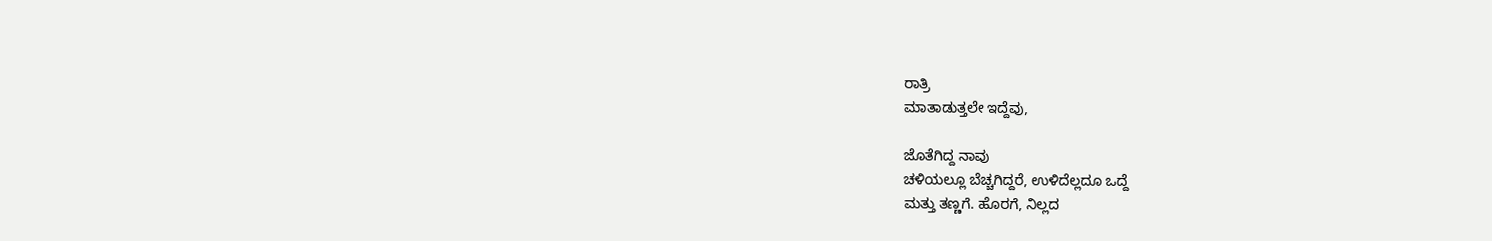ರಾತ್ರಿ
ಮಾತಾಡುತ್ತಲೇ ಇದ್ದೆವು,

ಜೊತೆಗಿದ್ದ ನಾವು
ಚಳಿಯಲ್ಲೂ ಬೆಚ್ಚಗಿದ್ದರೆ, ಉಳಿದೆಲ್ಲದೂ ಒದ್ದೆ
ಮತ್ತು ತಣ್ಣಗೆ. ಹೊರಗೆ, ನಿಲ್ಲದ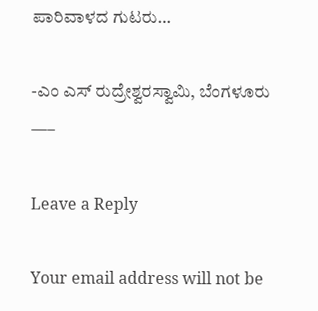ಪಾರಿವಾಳದ ಗುಟರು…

-ಎಂ ಎಸ್ ರುದ್ರೇಶ್ವರಸ್ವಾಮಿ, ಬೆಂಗಳೂರು
—–

Leave a Reply

Your email address will not be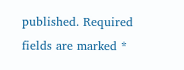published. Required fields are marked *